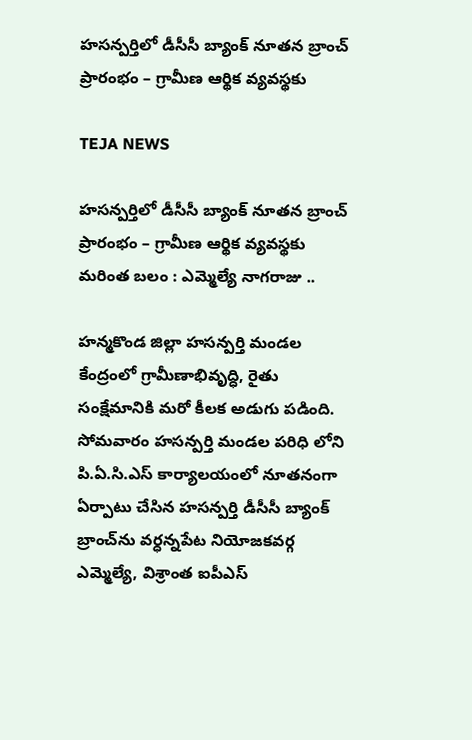హసన్పర్తిలో డీసీసీ బ్యాంక్ నూతన బ్రాంచ్ ప్రారంభం – గ్రామీణ ఆర్థిక వ్యవస్థకు

TEJA NEWS

హసన్పర్తిలో డీసీసీ బ్యాంక్ నూతన బ్రాంచ్ ప్రారంభం – గ్రామీణ ఆర్థిక వ్యవస్థకు మరింత బలం : ఎమ్మెల్యే నాగరాజు ..

హన్మకొండ జిల్లా హసన్పర్తి మండల కేంద్రంలో గ్రామీణాభివృద్ధి, రైతు సంక్షేమానికి మరో కీలక అడుగు పడింది. సోమవారం హసన్పర్తి మండల పరిధి లోని పి.ఏ.సి.ఎస్ కార్యాలయంలో నూతనంగా ఏర్పాటు చేసిన హసన్పర్తి డీసీసీ బ్యాంక్ బ్రాంచ్‌ను వర్ధన్నపేట నియోజకవర్గ ఎమ్మెల్యే, విశ్రాంత ఐపీఎస్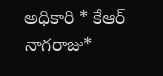అధికారి * కేఆర్ నాగరాజు*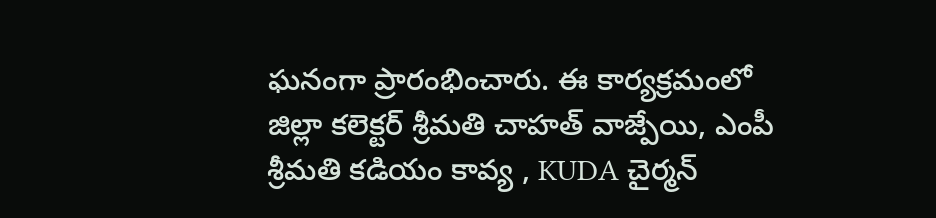ఘనంగా ప్రారంభించారు. ఈ కార్యక్రమంలో జిల్లా కలెక్టర్ శ్రీమతి చాహత్ వాజ్పేయి, ఎంపీ శ్రీమతి కడియం కావ్య , KUDA చైర్మన్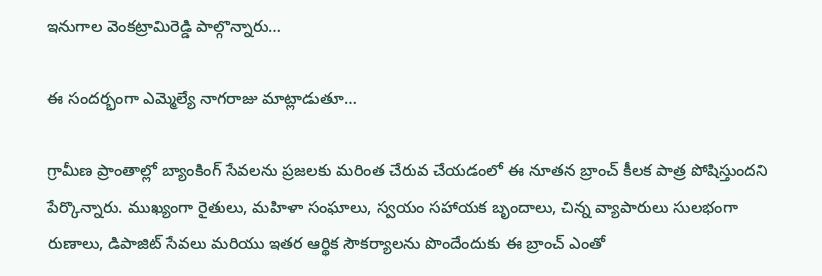ఇనుగాల వెంకట్రామిరెడ్డి పాల్గొన్నారు…

ఈ సందర్భంగా ఎమ్మెల్యే నాగరాజు మాట్లాడుతూ…

గ్రామీణ ప్రాంతాల్లో బ్యాంకింగ్ సేవలను ప్రజలకు మరింత చేరువ చేయడంలో ఈ నూతన బ్రాంచ్ కీలక పాత్ర పోషిస్తుందని పేర్కొన్నారు. ముఖ్యంగా రైతులు, మహిళా సంఘాలు, స్వయం సహాయక బృందాలు, చిన్న వ్యాపారులు సులభంగా రుణాలు, డిపాజిట్ సేవలు మరియు ఇతర ఆర్థిక సౌకర్యాలను పొందేందుకు ఈ బ్రాంచ్ ఎంతో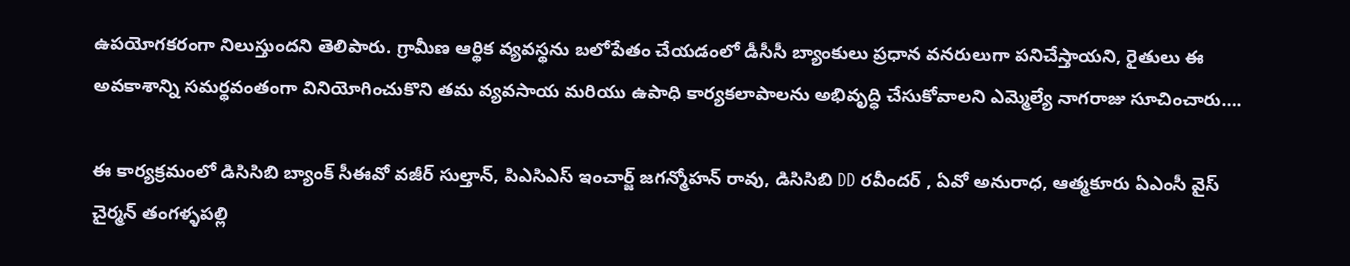ఉపయోగకరంగా నిలుస్తుందని తెలిపారు. గ్రామీణ ఆర్థిక వ్యవస్థను బలోపేతం చేయడంలో డీసీసీ బ్యాంకులు ప్రధాన వనరులుగా పనిచేస్తాయని, రైతులు ఈ అవకాశాన్ని సమర్థవంతంగా వినియోగించుకొని తమ వ్యవసాయ మరియు ఉపాధి కార్యకలాపాలను అభివృద్ధి చేసుకోవాలని ఎమ్మెల్యే నాగరాజు సూచించారు….

ఈ కార్యక్రమంలో డిసిసిబి బ్యాంక్ సీఈవో వజీర్ సుల్తాన్, పిఎసిఎస్ ఇంచార్జ్ జగన్మోహన్ రావు, డిసిసిబి DD రవీందర్ , ఏవో అనురాధ, ఆత్మకూరు ఏఎంసీ వైస్ చైర్మన్ తంగళ్ళపల్లి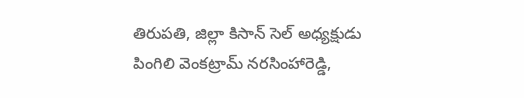తిరుపతి, జిల్లా కిసాన్ సెల్ అధ్యక్షుడు పింగిలి వెంకట్రామ్ నరసింహారెడ్డి,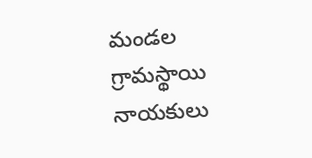మండల గ్రామస్థాయి నాయకులు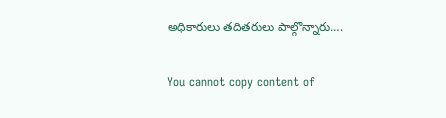అధికారులు తదితరులు పాల్గొన్నారు….

You cannot copy content of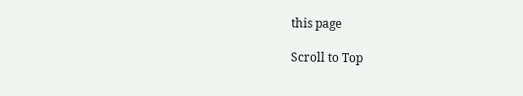this page

Scroll to Top